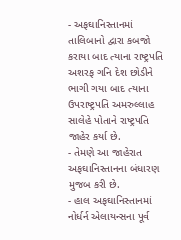- અફઘાનિસ્તાનમાં તાલિબાનો દ્વારા કબજો કરાયા બાદ ત્યાના રાષ્ટ્રપતિ અશરફ ગનિ દેશ છોડીને ભાગી ગયા બાદ ત્યાના ઉપરાષ્ટ્રપતિ અમરુલ્લાહ સાલેહે પોતાને રાષ્ટ્રપતિ જાહેર કર્યા છે.
- તેમણે આ જાહેરાત અફઘાનિસ્તાનના બંધારણ મુજબ કરી છે.
- હાલ અફઘાનિસ્તાનમાં નોર્ધર્ન એલાયન્સના પૂર્વ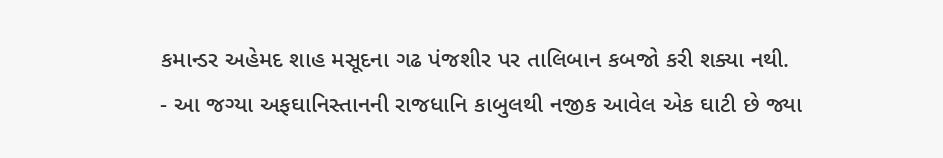કમાન્ડર અહેમદ શાહ મસૂદના ગઢ પંજશીર પર તાલિબાન કબજો કરી શક્યા નથી.
- આ જગ્યા અફઘાનિસ્તાનની રાજધાનિ કાબુલથી નજીક આવેલ એક ઘાટી છે જ્યા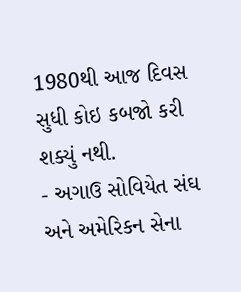1980થી આજ દિવસ સુધી કોઇ કબજો કરી શક્યું નથી.
- અગાઉ સોવિયેત સંઘ અને અમેરિકન સેના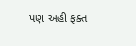પણ અહી ફક્ત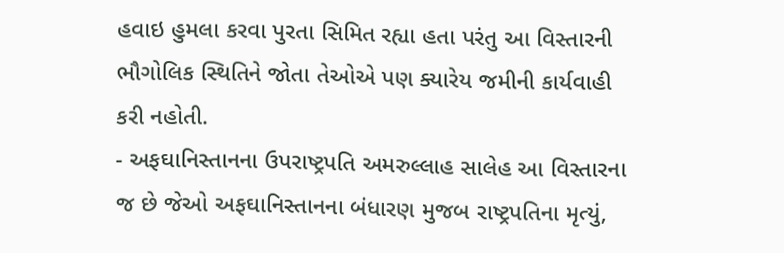હવાઇ હુમલા કરવા પુરતા સિમિત રહ્યા હતા પરંતુ આ વિસ્તારની ભૌગોલિક સ્થિતિને જોતા તેઓએ પણ ક્યારેય જમીની કાર્યવાહી કરી નહોતી.
- અફઘાનિસ્તાનના ઉપરાષ્ટ્રપતિ અમરુલ્લાહ સાલેહ આ વિસ્તારના જ છે જેઓ અફઘાનિસ્તાનના બંધારણ મુજબ રાષ્ટ્રપતિના મૃત્યું,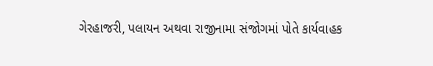ગેરહાજરી, પલાયન અથવા રાજીનામા સંજોગમાં પોતે કાર્યવાહક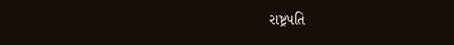રાષ્ટ્રપતિ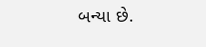બન્યા છે.